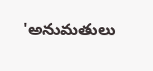'అనుమతులు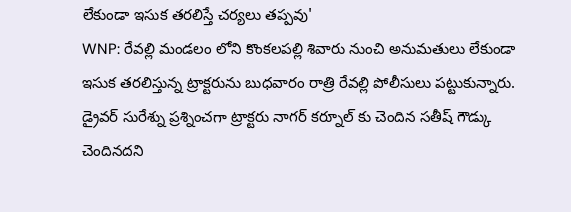లేకుండా ఇసుక తరలిస్తే చర్యలు తప్పవు'
WNP: రేవల్లి మండలం లోని కొంకలపల్లి శివారు నుంచి అనుమతులు లేకుండా ఇసుక తరలిస్తున్న ట్రాక్టరును బుధవారం రాత్రి రేవల్లి పోలీసులు పట్టుకున్నారు. డ్రైవర్ సురేశ్ను ప్రశ్నించగా ట్రాక్టరు నాగర్ కర్నూల్ కు చెందిన సతీష్ గౌడ్కు చెందినదని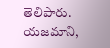తెలిపారు. యజమాని,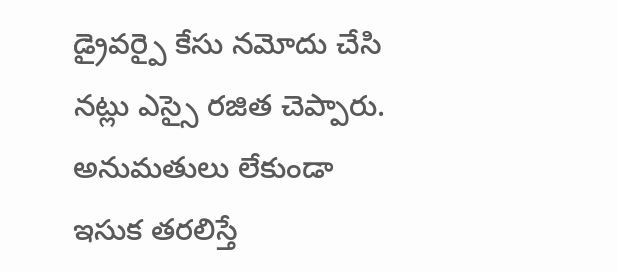డ్రైవర్పై కేసు నమోదు చేసి నట్లు ఎస్సై రజిత చెప్పారు. అనుమతులు లేకుండా ఇసుక తరలిస్తే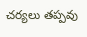చర్యలు తప్పవు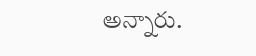అన్నారు.